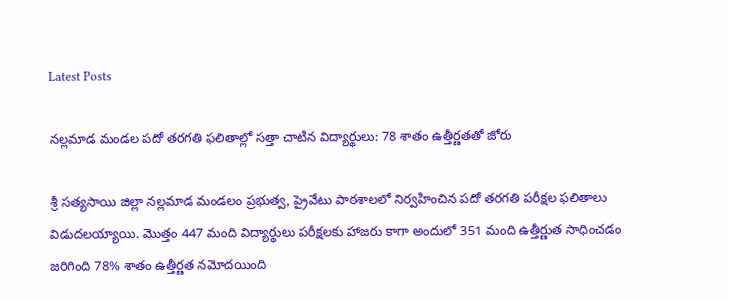Latest Posts

నల్లమాడ మండల పదో తరగతి ఫలితాల్లో సత్తా చాటిన విద్యార్థులు: 78 శాతం ఉత్తీర్ణతతో జోరు

శ్రీ సత్యసాయి జిల్లా నల్లమాడ మండలం ప్రభుత్వ, ప్రైవేటు పాఠశాలలో నిర్వహించిన పదో తరగతి పరీక్షల ఫలితాలు విడుదలయ్యాయి. మొత్తం 447 మంది విద్యార్థులు పరీక్షలకు హాజరు కాగా అందులో 351 మంది ఉత్తీర్ణుత సాధించడం జరిగింది 78% శాతం ఉత్తీర్ణత నమోదయింది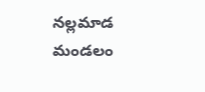నల్లమాడ మండలం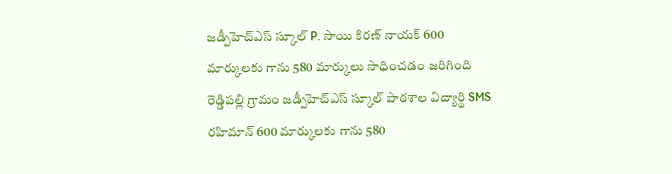జడ్పీహెచ్ఎస్ స్కూల్ P. సాయి కిరణ్ నాయక్ 600 మార్కులకు గాను 580 మార్కులు సాధించడం జరిగింది రెడ్డిపల్లి గ్రామం జడ్పీహెచ్ఎస్ స్కూల్ పాఠశాల విద్యార్థి SMS రహిమాన్ 600 మార్కులకు గాను 580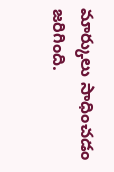మార్కులు సాధించడం జరిగింది.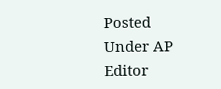Posted Under AP
Editor